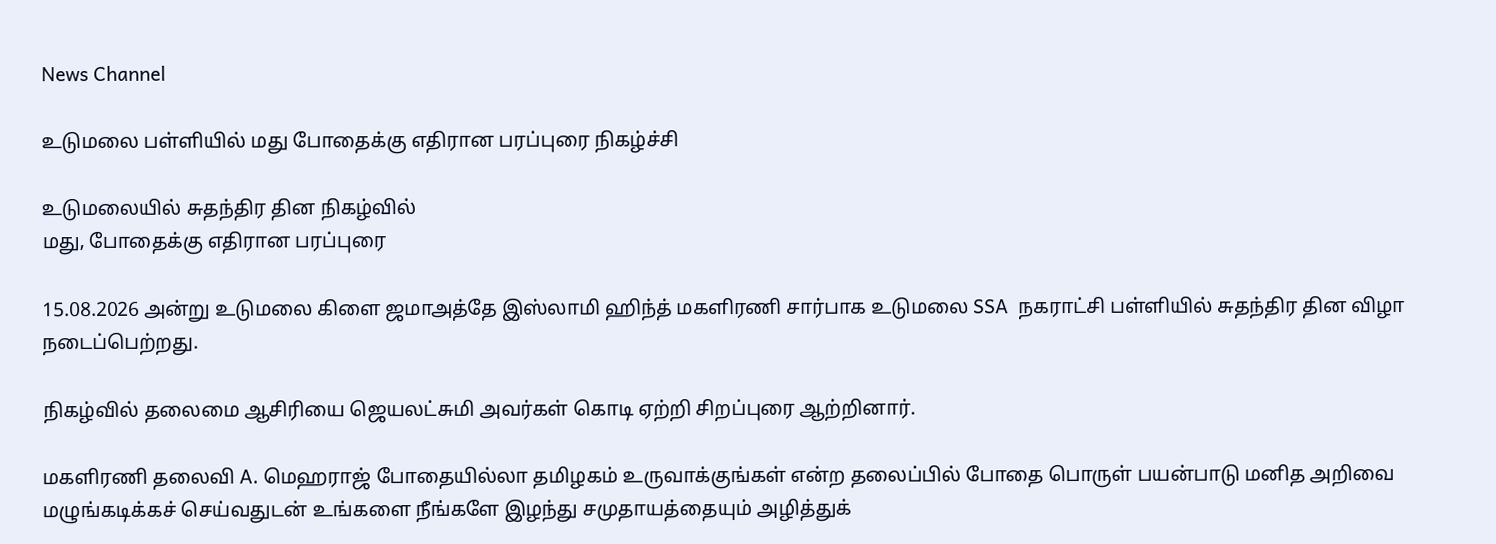News Channel

உடுமலை பள்ளியில் மது போதைக்கு எதிரான பரப்புரை நிகழ்ச்சி

உடுமலையில் சுதந்திர தின நிகழ்வில்
மது, போதைக்கு எதிரான பரப்புரை

15.08.2026 அன்று உடுமலை கிளை ஜமாஅத்தே இஸ்லாமி ஹிந்த் மகளிரணி சார்பாக உடுமலை SSA  நகராட்சி பள்ளியில் சுதந்திர தின விழா நடைப்பெற்றது.

நிகழ்வில் தலைமை ஆசிரியை ஜெயலட்சுமி அவர்கள் கொடி ஏற்றி சிறப்புரை ஆற்றினார்.

மகளிரணி தலைவி A. மெஹராஜ் போதையில்லா தமிழகம் உருவாக்குங்கள் என்ற தலைப்பில் போதை பொருள் பயன்பாடு மனித அறிவை மழுங்கடிக்கச் செய்வதுடன் உங்களை நீங்களே இழந்து சமுதாயத்தையும் அழித்துக்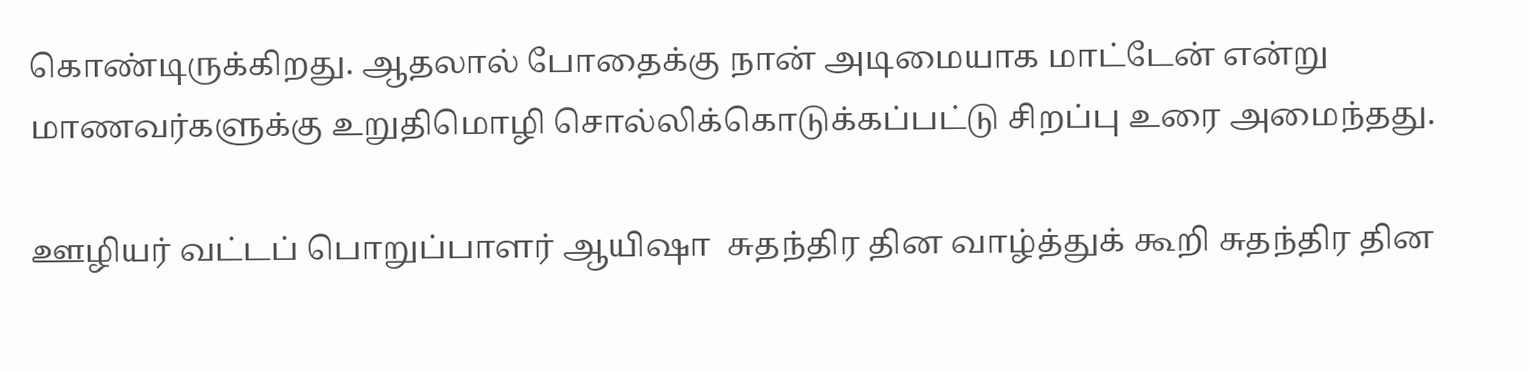கொண்டிருக்கிறது. ஆதலால் போதைக்கு நான் அடிமையாக மாட்டேன் என்று மாணவர்களுக்கு உறுதிமொழி சொல்லிக்கொடுக்கப்பட்டு சிறப்பு உரை அமைந்தது.

ஊழியர் வட்டப் பொறுப்பாளர் ஆயிஷா  சுதந்திர தின வாழ்த்துக் கூறி சுதந்திர தின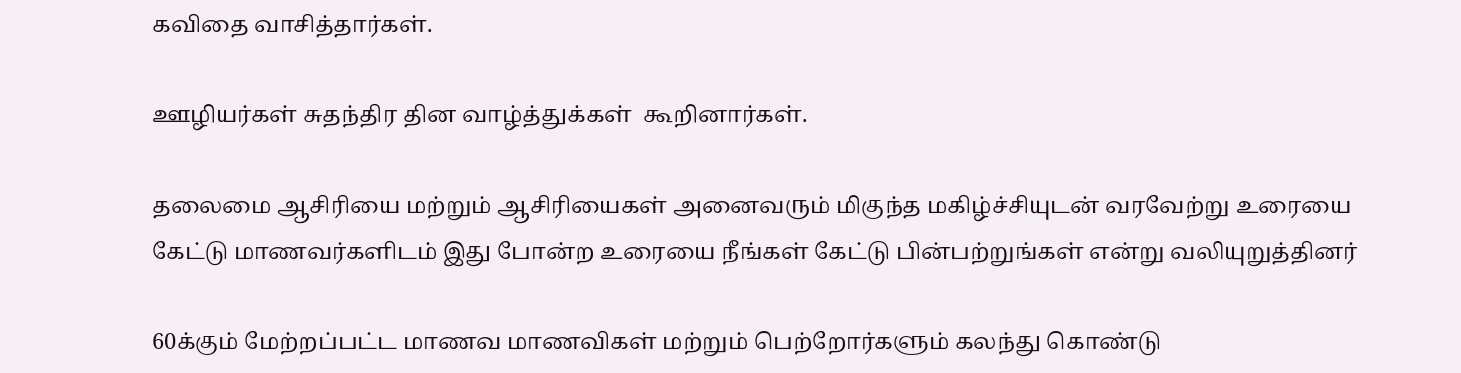கவிதை வாசித்தார்கள்.

ஊழியர்கள் சுதந்திர தின வாழ்த்துக்கள்  கூறினார்கள்.

தலைமை ஆசிரியை மற்றும் ஆசிரியைகள் அனைவரும் மிகுந்த மகிழ்ச்சியுடன் வரவேற்று உரையை கேட்டு மாணவர்களிடம் இது போன்ற உரையை நீங்கள் கேட்டு பின்பற்றுங்கள் என்று வலியுறுத்தினர்

60க்கும் மேற்றப்பட்ட மாணவ மாணவிகள் மற்றும் பெற்றோர்களும் கலந்து கொண்டு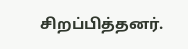சிறப்பித்தனர்.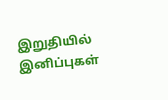இறுதியில் இனிப்புகள்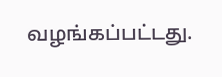வழங்கப்பட்டது.